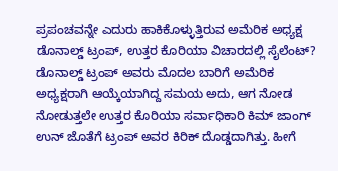ಪ್ರಪಂಚವನ್ನೇ ಎದುರು ಹಾಕಿಕೊಳ್ಳುತ್ತಿರುವ ಅಮೆರಿಕ ಅಧ್ಯಕ್ಷ ಡೊನಾಲ್ಡ್ ಟ್ರಂಪ್, ಉತ್ತರ ಕೊರಿಯಾ ವಿಚಾರದಲ್ಲಿ ಸೈಲೆಂಟ್?
ಡೊನಾಲ್ಡ್ ಟ್ರಂಪ್ ಅವರು ಮೊದಲ ಬಾರಿಗೆ ಅಮೆರಿಕ ಅಧ್ಯಕ್ಷರಾಗಿ ಆಯ್ಕೆಯಾಗಿದ್ದ ಸಮಯ ಅದು, ಆಗ ನೋಡ ನೋಡುತ್ತಲೇ ಉತ್ತರ ಕೊರಿಯಾ ಸರ್ವಾಧಿಕಾರಿ ಕಿಮ್ ಜಾಂಗ್ ಉನ್ ಜೊತೆಗೆ ಟ್ರಂಪ್ ಅವರ ಕಿರಿಕ್ ದೊಡ್ಡದಾಗಿತ್ತು. ಹೀಗೆ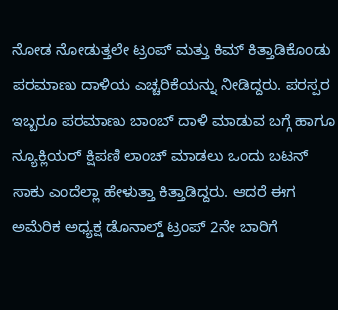ನೋಡ ನೋಡುತ್ತಲೇ ಟ್ರಂಪ್ ಮತ್ತು ಕಿಮ್ ಕಿತ್ತಾಡಿಕೊಂಡು ಪರಮಾಣು ದಾಳಿಯ ಎಚ್ಚರಿಕೆಯನ್ನು ನೀಡಿದ್ದರು. ಪರಸ್ಪರ ಇಬ್ಬರೂ ಪರಮಾಣು ಬಾಂಬ್ ದಾಳಿ ಮಾಡುವ ಬಗ್ಗೆ ಹಾಗೂ ನ್ಯೂಕ್ಲಿಯರ್ ಕ್ಷಿಪಣಿ ಲಾಂಚ್ ಮಾಡಲು ಒಂದು ಬಟನ್ ಸಾಕು ಎಂದೆಲ್ಲಾ ಹೇಳುತ್ತಾ ಕಿತ್ತಾಡಿದ್ದರು. ಆದರೆ ಈಗ ಅಮೆರಿಕ ಅಧ್ಯಕ್ಷ ಡೊನಾಲ್ಡ್ ಟ್ರಂಪ್ 2ನೇ ಬಾರಿಗೆ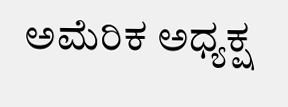ಅಮೆರಿಕ ಅಧ್ಯಕ್ಷ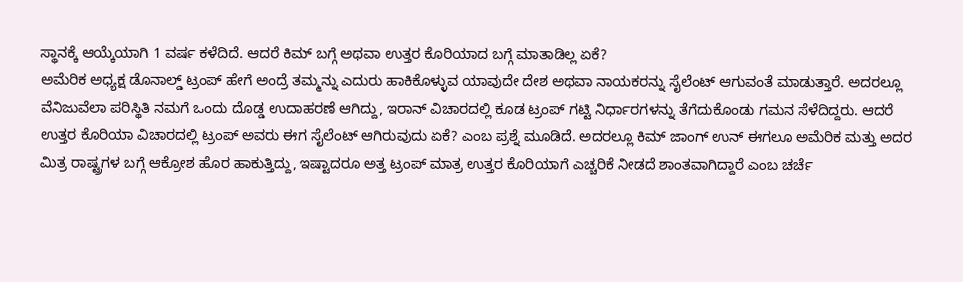ಸ್ಥಾನಕ್ಕೆ ಆಯ್ಕೆಯಾಗಿ 1 ವರ್ಷ ಕಳೆದಿದೆ. ಆದರೆ ಕಿಮ್ ಬಗ್ಗೆ ಅಥವಾ ಉತ್ತರ ಕೊರಿಯಾದ ಬಗ್ಗೆ ಮಾತಾಡಿಲ್ಲ ಏಕೆ?
ಅಮೆರಿಕ ಅಧ್ಯಕ್ಷ ಡೊನಾಲ್ಡ್ ಟ್ರಂಪ್ ಹೇಗೆ ಅಂದ್ರೆ ತಮ್ಮನ್ನು ಎದುರು ಹಾಕಿಕೊಳ್ಳುವ ಯಾವುದೇ ದೇಶ ಅಥವಾ ನಾಯಕರನ್ನು ಸೈಲೆಂಟ್ ಆಗುವಂತೆ ಮಾಡುತ್ತಾರೆ. ಅದರಲ್ಲೂ ವೆನಿಜುವೆಲಾ ಪರಿಸ್ಥಿತಿ ನಮಗೆ ಒಂದು ದೊಡ್ಡ ಉದಾಹರಣೆ ಆಗಿದ್ದು, ಇರಾನ್ ವಿಚಾರದಲ್ಲಿ ಕೂಡ ಟ್ರಂಪ್ ಗಟ್ಟಿ ನಿರ್ಧಾರಗಳನ್ನು ತೆಗೆದುಕೊಂಡು ಗಮನ ಸೆಳೆದಿದ್ದರು. ಆದರೆ ಉತ್ತರ ಕೊರಿಯಾ ವಿಚಾರದಲ್ಲಿ ಟ್ರಂಪ್ ಅವರು ಈಗ ಸೈಲೆಂಟ್ ಆಗಿರುವುದು ಏಕೆ? ಎಂಬ ಪ್ರಶ್ನೆ ಮೂಡಿದೆ. ಅದರಲ್ಲೂ ಕಿಮ್ ಜಾಂಗ್ ಉನ್ ಈಗಲೂ ಅಮೆರಿಕ ಮತ್ತು ಅದರ ಮಿತ್ರ ರಾಷ್ಟ್ರಗಳ ಬಗ್ಗೆ ಆಕ್ರೋಶ ಹೊರ ಹಾಕುತ್ತಿದ್ದು, ಇಷ್ಟಾದರೂ ಅತ್ತ ಟ್ರಂಪ್ ಮಾತ್ರ ಉತ್ತರ ಕೊರಿಯಾಗೆ ಎಚ್ಚರಿಕೆ ನೀಡದೆ ಶಾಂತವಾಗಿದ್ದಾರೆ ಎಂಬ ಚರ್ಚೆ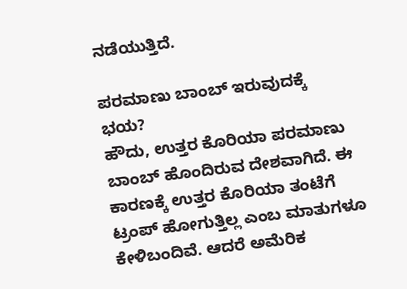ನಡೆಯುತ್ತಿದೆ.

ಪರಮಾಣು ಬಾಂಬ್ ಇರುವುದಕ್ಕೆ ಭಯ?
ಹೌದು, ಉತ್ತರ ಕೊರಿಯಾ ಪರಮಾಣು ಬಾಂಬ್ ಹೊಂದಿರುವ ದೇಶವಾಗಿದೆ. ಈ ಕಾರಣಕ್ಕೆ ಉತ್ತರ ಕೊರಿಯಾ ತಂಟೆಗೆ ಟ್ರಂಪ್ ಹೋಗುತ್ತಿಲ್ಲ ಎಂಬ ಮಾತುಗಳೂ ಕೇಳಿಬಂದಿವೆ. ಆದರೆ ಅಮೆರಿಕ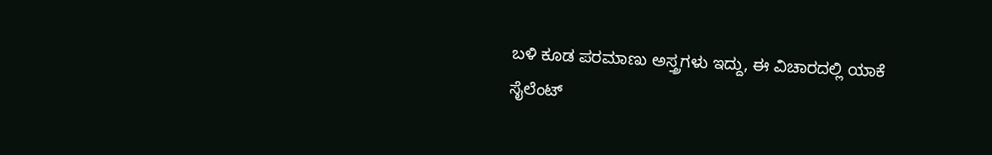ಬಳಿ ಕೂಡ ಪರಮಾಣು ಅಸ್ತ್ರಗಳು ಇದ್ದು, ಈ ವಿಚಾರದಲ್ಲಿ ಯಾಕೆ ಸೈಲೆಂಟ್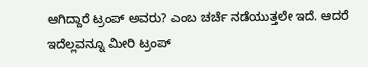ಆಗಿದ್ದಾರೆ ಟ್ರಂಪ್ ಅವರು? ಎಂಬ ಚರ್ಚೆ ನಡೆಯುತ್ತಲೇ ಇದೆ. ಆದರೆ ಇದೆಲ್ಲವನ್ನೂ ಮೀರಿ ಟ್ರಂಪ್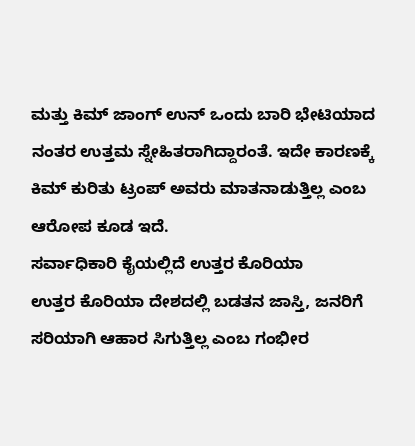ಮತ್ತು ಕಿಮ್ ಜಾಂಗ್ ಉನ್ ಒಂದು ಬಾರಿ ಭೇಟಿಯಾದ ನಂತರ ಉತ್ತಮ ಸ್ನೇಹಿತರಾಗಿದ್ದಾರಂತೆ. ಇದೇ ಕಾರಣಕ್ಕೆ ಕಿಮ್ ಕುರಿತು ಟ್ರಂಪ್ ಅವರು ಮಾತನಾಡುತ್ತಿಲ್ಲ ಎಂಬ ಆರೋಪ ಕೂಡ ಇದೆ.
ಸರ್ವಾಧಿಕಾರಿ ಕೈಯಲ್ಲಿದೆ ಉತ್ತರ ಕೊರಿಯಾ
ಉತ್ತರ ಕೊರಿಯಾ ದೇಶದಲ್ಲಿ ಬಡತನ ಜಾಸ್ತಿ, ಜನರಿಗೆ ಸರಿಯಾಗಿ ಆಹಾರ ಸಿಗುತ್ತಿಲ್ಲ ಎಂಬ ಗಂಭೀರ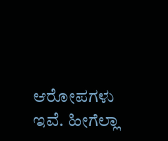ಆರೋಪಗಳು ಇವೆ. ಹೀಗೆಲ್ಲಾ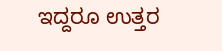ಇದ್ದರೂ ಉತ್ತರ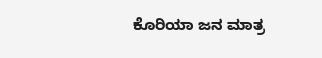ಕೊರಿಯಾ ಜನ ಮಾತ್ರ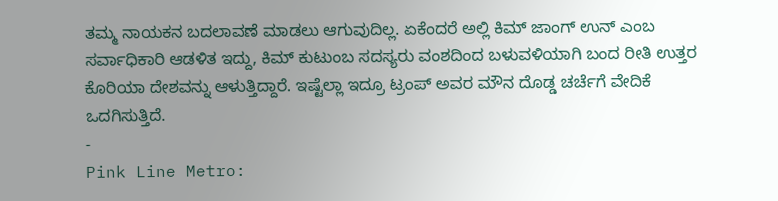ತಮ್ಮ ನಾಯಕನ ಬದಲಾವಣೆ ಮಾಡಲು ಆಗುವುದಿಲ್ಲ. ಏಕೆಂದರೆ ಅಲ್ಲಿ ಕಿಮ್ ಜಾಂಗ್ ಉನ್ ಎಂಬ ಸರ್ವಾಧಿಕಾರಿ ಆಡಳಿತ ಇದ್ದು, ಕಿಮ್ ಕುಟುಂಬ ಸದಸ್ಯರು ವಂಶದಿಂದ ಬಳುವಳಿಯಾಗಿ ಬಂದ ರೀತಿ ಉತ್ತರ ಕೊರಿಯಾ ದೇಶವನ್ನು ಆಳುತ್ತಿದ್ದಾರೆ. ಇಷ್ಟೆಲ್ಲಾ ಇದ್ರೂ ಟ್ರಂಪ್ ಅವರ ಮೌನ ದೊಡ್ಡ ಚರ್ಚೆಗೆ ವೇದಿಕೆ ಒದಗಿಸುತ್ತಿದೆ.
-
Pink Line Metro: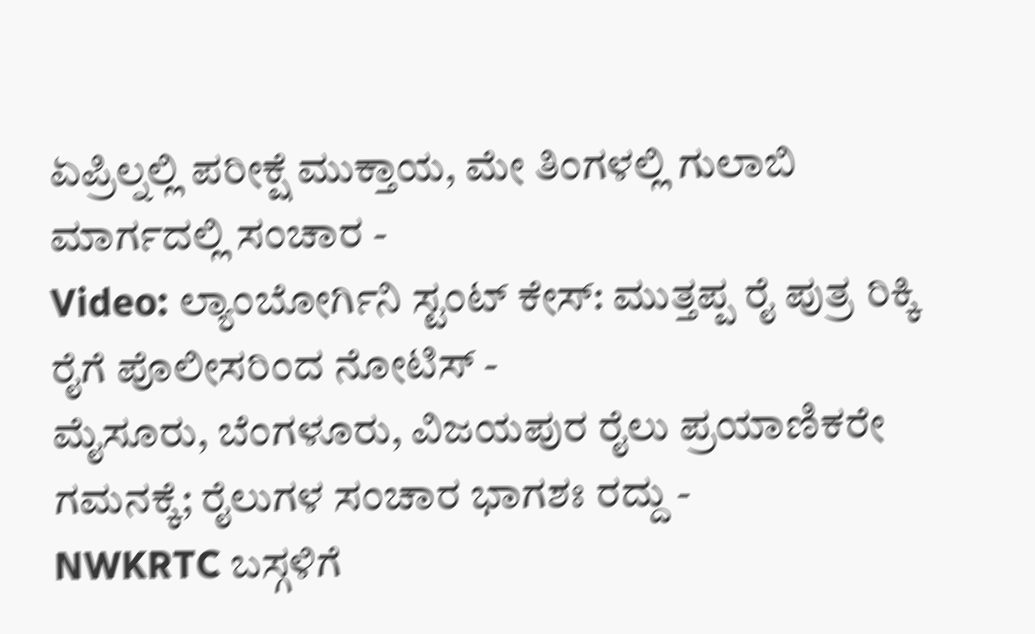ಏಪ್ರಿಲ್ನಲ್ಲಿ ಪರೀಕ್ಷೆ ಮುಕ್ತಾಯ, ಮೇ ತಿಂಗಳಲ್ಲಿ ಗುಲಾಬಿ ಮಾರ್ಗದಲ್ಲಿ ಸಂಚಾರ -
Video: ಲ್ಯಾಂಬೋರ್ಗಿನಿ ಸ್ಟಂಟ್ ಕೇಸ್: ಮುತ್ತಪ್ಪ ರೈ ಪುತ್ರ ರಿಕ್ಕಿ ರೈಗೆ ಪೊಲೀಸರಿಂದ ನೋಟಿಸ್ -
ಮೈಸೂರು, ಬೆಂಗಳೂರು, ವಿಜಯಪುರ ರೈಲು ಪ್ರಯಾಣಿಕರೇ ಗಮನಕ್ಕೆ; ರೈಲುಗಳ ಸಂಚಾರ ಭಾಗಶಃ ರದ್ದು -
NWKRTC ಬಸ್ಗಳಿಗೆ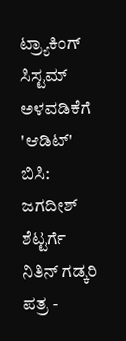ಟ್ರ್ಯಾಕಿಂಗ್ ಸಿಸ್ಟಮ್ ಅಳವಡಿಕೆಗೆ 'ಆಡಿಟ್' ಬಿಸಿ: ಜಗದೀಶ್ ಶೆಟ್ಟರ್ಗೆ ನಿತಿನ್ ಗಡ್ಕರಿ ಪತ್ರ -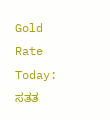Gold Rate Today: ಸತತ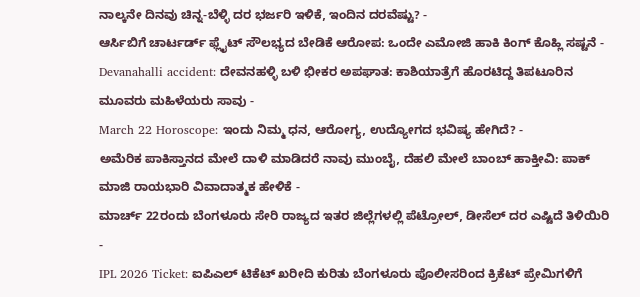ನಾಲ್ಕನೇ ದಿನವು ಚಿನ್ನ-ಬೆಳ್ಳಿ ದರ ಭರ್ಜರಿ ಇಳಿಕೆ, ಇಂದಿನ ದರವೆಷ್ಟು? -
ಆರ್ಸಿಬಿಗೆ ಚಾರ್ಟರ್ಡ್ ಫ್ಲೈಟ್ ಸೌಲಭ್ಯದ ಬೇಡಿಕೆ ಆರೋಪ: ಒಂದೇ ಎಮೋಜಿ ಹಾಕಿ ಕಿಂಗ್ ಕೊಹ್ಲಿ ಸಷ್ಟನೆ -
Devanahalli accident: ದೇವನಹಳ್ಳಿ ಬಳಿ ಭೀಕರ ಅಪಘಾತ: ಕಾಶಿಯಾತ್ರೆಗೆ ಹೊರಟಿದ್ದ ತಿಪಟೂರಿನ ಮೂವರು ಮಹಿಳೆಯರು ಸಾವು -
March 22 Horoscope: ಇಂದು ನಿಮ್ಮ ಧನ, ಆರೋಗ್ಯ, ಉದ್ಯೋಗದ ಭವಿಷ್ಯ ಹೇಗಿದೆ? -
ಅಮೆರಿಕ ಪಾಕಿಸ್ತಾನದ ಮೇಲೆ ದಾಳಿ ಮಾಡಿದರೆ ನಾವು ಮುಂಬೈ, ದೆಹಲಿ ಮೇಲೆ ಬಾಂಬ್ ಹಾಕ್ತೀವಿ: ಪಾಕ್ ಮಾಜಿ ರಾಯಭಾರಿ ವಿವಾದಾತ್ಮಕ ಹೇಳಿಕೆ -
ಮಾರ್ಚ್ 22ರಂದು ಬೆಂಗಳೂರು ಸೇರಿ ರಾಜ್ಯದ ಇತರ ಜಿಲ್ಲೆಗಳಲ್ಲಿ ಪೆಟ್ರೋಲ್, ಡೀಸೆಲ್ ದರ ಎಷ್ಟಿದೆ ತಿಳಿಯಿರಿ -
IPL 2026 Ticket: ಐಪಿಎಲ್ ಟಿಕೆಟ್ ಖರೀದಿ ಕುರಿತು ಬೆಂಗಳೂರು ಪೊಲೀಸರಿಂದ ಕ್ರಿಕೆಟ್ ಪ್ರೇಮಿಗಳಿಗೆ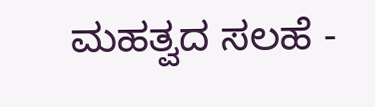ಮಹತ್ವದ ಸಲಹೆ -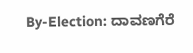By-Election: ದಾವಣಗೆರೆ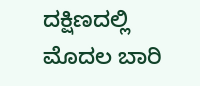ದಕ್ಷಿಣದಲ್ಲಿ ಮೊದಲ ಬಾರಿ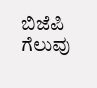ಬಿಜೆಪಿ ಗೆಲುವು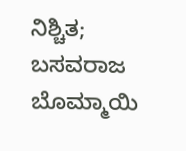ನಿಶ್ಚಿತ; ಬಸವರಾಜ ಬೊಮ್ಮಾಯಿ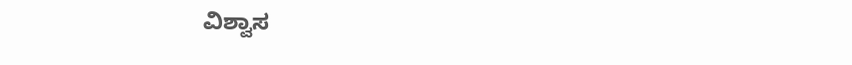ವಿಶ್ವಾಸ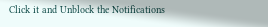Click it and Unblock the Notifications